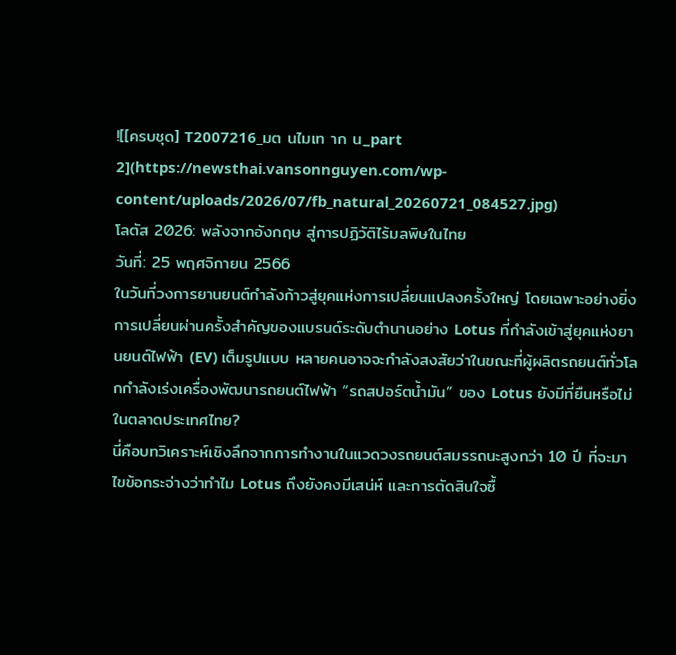![[ครบชุด] T2007216_มต นไมเท าก น_part 2](https://newsthai.vansonnguyen.com/wp-content/uploads/2026/07/fb_natural_20260721_084527.jpg)
โลตัส 2026: พลังจากอังกฤษ สู่การปฏิวัติไร้มลพิษในไทย
วันที่: 25 พฤศจิกายน 2566
ในวันที่วงการยานยนต์กำลังก้าวสู่ยุคแห่งการเปลี่ยนแปลงครั้งใหญ่ โดยเฉพาะอย่างยิ่งการเปลี่ยนผ่านครั้งสำคัญของแบรนด์ระดับตำนานอย่าง Lotus ที่กำลังเข้าสู่ยุคแห่งยานยนต์ไฟฟ้า (EV) เต็มรูปแบบ หลายคนอาจจะกำลังสงสัยว่าในขณะที่ผู้ผลิตรถยนต์ทั่วโลกกำลังเร่งเครื่องพัฒนารถยนต์ไฟฟ้า “รถสปอร์ตน้ำมัน” ของ Lotus ยังมีที่ยืนหรือไม่ในตลาดประเทศไทย?
นี่คือบทวิเคราะห์เชิงลึกจากการทำงานในแวดวงรถยนต์สมรรถนะสูงกว่า 10 ปี ที่จะมาไขข้อกระจ่างว่าทำไม Lotus ถึงยังคงมีเสน่ห์ และการตัดสินใจซื้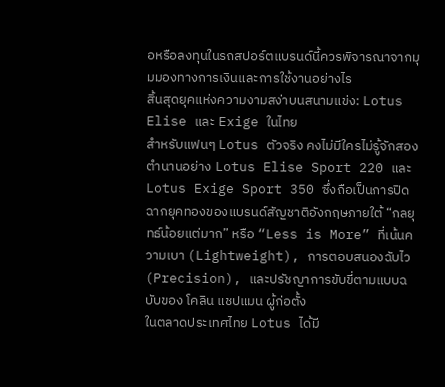อหรือลงทุนในรถสปอร์ตแบรนด์นี้ควรพิจารณาจากมุมมองทางการเงินและการใช้งานอย่างไร
สิ้นสุดยุคแห่งความงามสง่าบนสนามแข่ง: Lotus Elise และ Exige ในไทย
สำหรับแฟนๆ Lotus ตัวจริง คงไม่มีใครไม่รู้จักสองตำนานอย่าง Lotus Elise Sport 220 และ Lotus Exige Sport 350 ซึ่งถือเป็นการปิดฉากยุคทองของแบรนด์สัญชาติอังกฤษภายใต้ “กลยุทธ์น้อยแต่มาก” หรือ “Less is More” ที่เน้นความเบา (Lightweight), การตอบสนองฉับไว (Precision), และปรัชญาการขับขี่ตามแบบฉบับของ โคลิน แชปแมน ผู้ก่อตั้ง
ในตลาดประเทศไทย Lotus ได้มี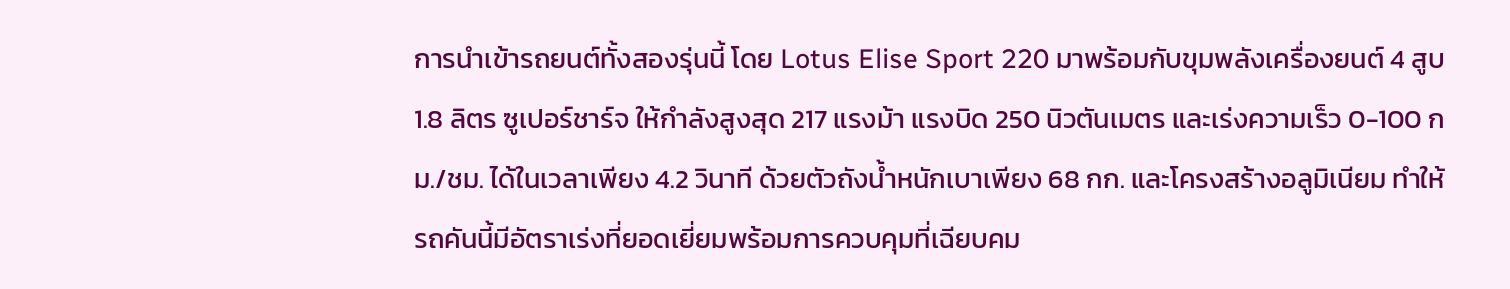การนำเข้ารถยนต์ทั้งสองรุ่นนี้ โดย Lotus Elise Sport 220 มาพร้อมกับขุมพลังเครื่องยนต์ 4 สูบ 1.8 ลิตร ซูเปอร์ชาร์จ ให้กำลังสูงสุด 217 แรงม้า แรงบิด 250 นิวตันเมตร และเร่งความเร็ว 0-100 กม./ชม. ได้ในเวลาเพียง 4.2 วินาที ด้วยตัวถังน้ำหนักเบาเพียง 68 กก. และโครงสร้างอลูมิเนียม ทำให้รถคันนี้มีอัตราเร่งที่ยอดเยี่ยมพร้อมการควบคุมที่เฉียบคม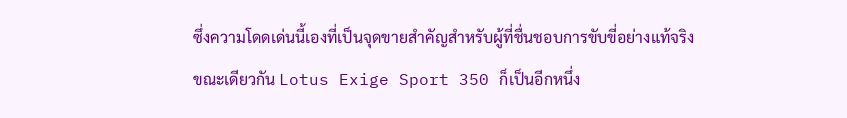ซึ่งความโดดเด่นนี้เองที่เป็นจุดขายสำคัญสำหรับผู้ที่ชื่นชอบการขับขี่อย่างแท้จริง
ขณะเดียวกัน Lotus Exige Sport 350 ก็เป็นอีกหนึ่ง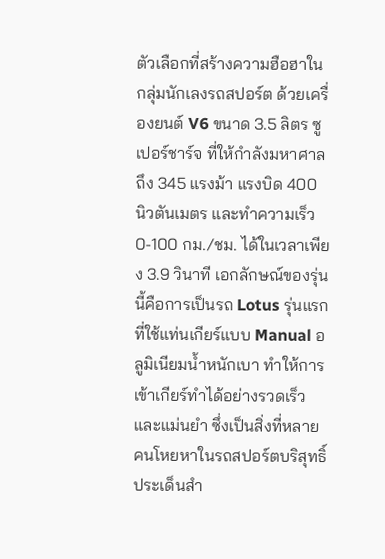ตัวเลือกที่สร้างความฮือฮาในกลุ่มนักเลงรถสปอร์ต ด้วยเครื่องยนต์ V6 ขนาด 3.5 ลิตร ซูเปอร์ชาร์จ ที่ให้กำลังมหาศาลถึง 345 แรงม้า แรงบิด 400 นิวตันเมตร และทำความเร็ว 0-100 กม./ชม. ได้ในเวลาเพียง 3.9 วินาที เอกลักษณ์ของรุ่นนี้คือการเป็นรถ Lotus รุ่นแรกที่ใช้แท่นเกียร์แบบ Manual อลูมิเนียมน้ำหนักเบา ทำให้การเข้าเกียร์ทำได้อย่างรวดเร็วและแม่นยำ ซึ่งเป็นสิ่งที่หลายคนโหยหาในรถสปอร์ตบริสุทธิ์
ประเด็นสำ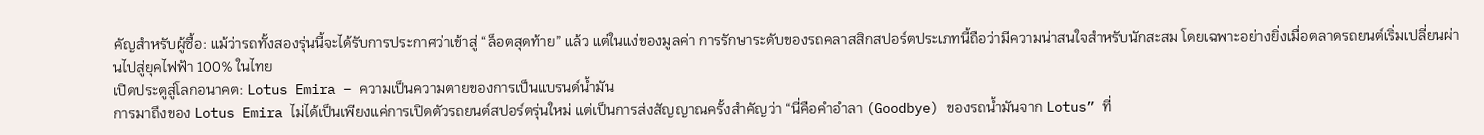คัญสำหรับผู้ซื้อ: แม้ว่ารถทั้งสองรุ่นนี้จะได้รับการประกาศว่าเข้าสู่ “ล็อตสุดท้าย” แล้ว แต่ในแง่ของมูลค่า การรักษาระดับของรถคลาสสิกสปอร์ตประเภทนี้ถือว่ามีความน่าสนใจสำหรับนักสะสม โดยเฉพาะอย่างยิ่งเมื่อตลาดรถยนต์เริ่มเปลี่ยนผ่านไปสู่ยุคไฟฟ้า 100% ในไทย
เปิดประตูสู่โลกอนาคต: Lotus Emira – ความเป็นความตายของการเป็นแบรนด์น้ำมัน
การมาถึงของ Lotus Emira ไม่ได้เป็นเพียงแค่การเปิดตัวรถยนต์สปอร์ตรุ่นใหม่ แต่เป็นการส่งสัญญาณครั้งสำคัญว่า “นี่คือคำอำลา (Goodbye) ของรถน้ำมันจาก Lotus” ที่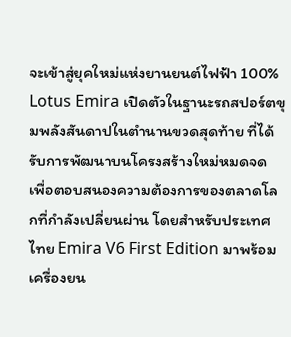จะเข้าสู่ยุคใหม่แห่งยานยนต์ไฟฟ้า 100%
Lotus Emira เปิดตัวในฐานะรถสปอร์ตขุมพลังสันดาปในตำนานขวดสุดท้าย ที่ได้รับการพัฒนาบนโครงสร้างใหม่หมดจด เพื่อตอบสนองความต้องการของตลาดโลกที่กำลังเปลี่ยนผ่าน โดยสำหรับประเทศไทย Emira V6 First Edition มาพร้อมเครื่องยน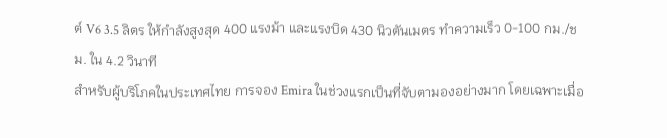ต์ V6 3.5 ลิตร ให้กำลังสูงสุด 400 แรงม้า และแรงบิด 430 นิวตันเมตร ทำความเร็ว 0-100 กม./ชม. ใน 4.2 วินาที
สำหรับผู้บริโภคในประเทศไทย การจอง Emira ในช่วงแรกเป็นที่จับตามองอย่างมาก โดยเฉพาะเมื่อ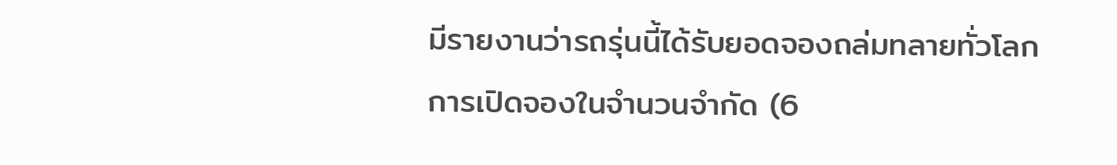มีรายงานว่ารถรุ่นนี้ได้รับยอดจองถล่มทลายทั่วโลก การเปิดจองในจำนวนจำกัด (6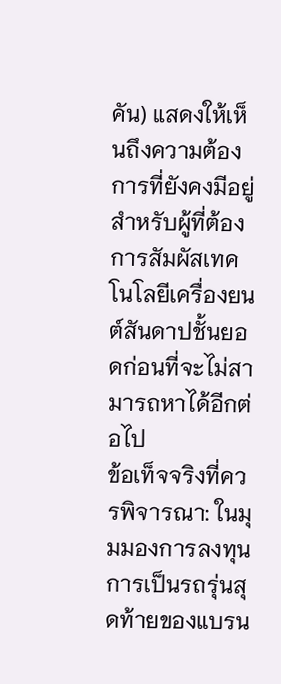คัน) แสดงให้เห็นถึงความต้องการที่ยังคงมีอยู่สำหรับผู้ที่ต้องการสัมผัสเทคโนโลยีเครื่องยนต์สันดาปชั้นยอดก่อนที่จะไม่สามารถหาได้อีกต่อไป
ข้อเท็จจริงที่ควรพิจารณา: ในมุมมองการลงทุน การเป็นรถรุ่นสุดท้ายของแบรน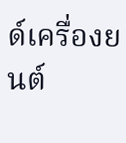ด์เครื่องยนต์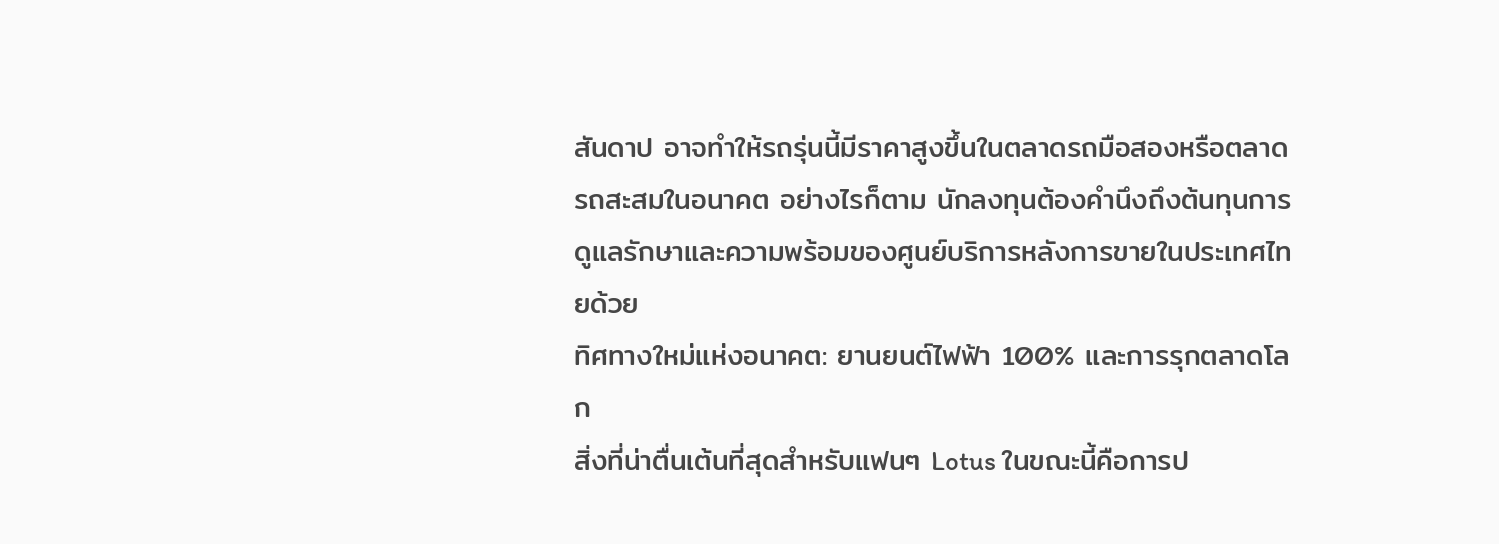สันดาป อาจทำให้รถรุ่นนี้มีราคาสูงขึ้นในตลาดรถมือสองหรือตลาดรถสะสมในอนาคต อย่างไรก็ตาม นักลงทุนต้องคำนึงถึงต้นทุนการดูแลรักษาและความพร้อมของศูนย์บริการหลังการขายในประเทศไทยด้วย
ทิศทางใหม่แห่งอนาคต: ยานยนต์ไฟฟ้า 100% และการรุกตลาดโลก
สิ่งที่น่าตื่นเต้นที่สุดสำหรับแฟนๆ Lotus ในขณะนี้คือการป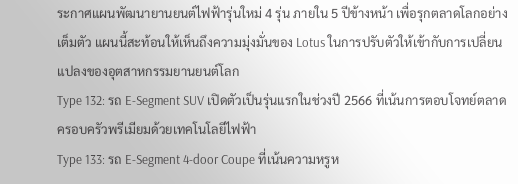ระกาศแผนพัฒนายานยนต์ไฟฟ้ารุ่นใหม่ 4 รุ่น ภายใน 5 ปีข้างหน้า เพื่อรุกตลาดโลกอย่างเต็มตัว แผนนี้สะท้อนให้เห็นถึงความมุ่งมั่นของ Lotus ในการปรับตัวให้เข้ากับการเปลี่ยนแปลงของอุตสาหกรรมยานยนต์โลก
Type 132: รถ E-Segment SUV เปิดตัวเป็นรุ่นแรกในช่วงปี 2566 ที่เน้นการตอบโจทย์ตลาดครอบครัวพรีเมียมด้วยเทคโนโลยีไฟฟ้า
Type 133: รถ E-Segment 4-door Coupe ที่เน้นความหรูห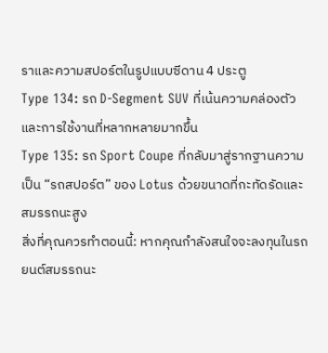ราและความสปอร์ตในรูปแบบซีดาน 4 ประตู
Type 134: รถ D-Segment SUV ที่เน้นความคล่องตัวและการใช้งานที่หลากหลายมากขึ้น
Type 135: รถ Sport Coupe ที่กลับมาสู่รากฐานความเป็น “รถสปอร์ต” ของ Lotus ด้วยขนาดที่กะทัดรัดและสมรรถนะสูง
สิ่งที่คุณควรทำตอนนี้: หากคุณกำลังสนใจจะลงทุนในรถยนต์สมรรถนะ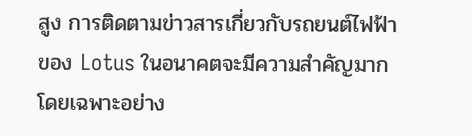สูง การติดตามข่าวสารเกี่ยวกับรถยนต์ไฟฟ้าของ Lotus ในอนาคตจะมีความสำคัญมาก โดยเฉพาะอย่าง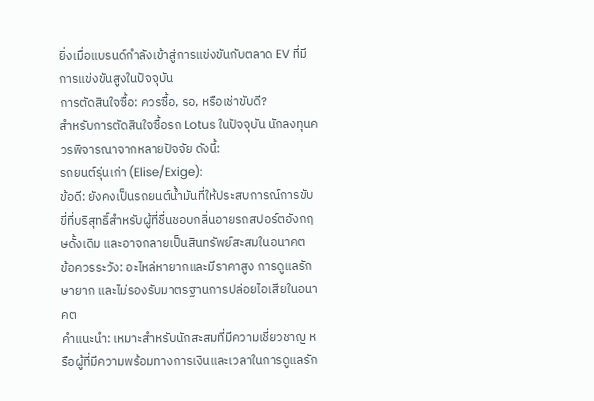ยิ่งเมื่อแบรนด์กำลังเข้าสู่การแข่งขันกับตลาด EV ที่มีการแข่งขันสูงในปัจจุบัน
การตัดสินใจซื้อ: ควรซื้อ, รอ, หรือเช่าขับดี?
สำหรับการตัดสินใจซื้อรถ Lotus ในปัจจุบัน นักลงทุนควรพิจารณาจากหลายปัจจัย ดังนี้:
รถยนต์รุ่นเก่า (Elise/Exige):
ข้อดี: ยังคงเป็นรถยนต์น้ำมันที่ให้ประสบการณ์การขับขี่ที่บริสุทธิ์สำหรับผู้ที่ชื่นชอบกลิ่นอายรถสปอร์ตอังกฤษดั้งเดิม และอาจกลายเป็นสินทรัพย์สะสมในอนาคต
ข้อควรระวัง: อะไหล่หายากและมีราคาสูง การดูแลรักษายาก และไม่รองรับมาตรฐานการปล่อยไอเสียในอนาคต
คำแนะนำ: เหมาะสำหรับนักสะสมที่มีความเชี่ยวชาญ หรือผู้ที่มีความพร้อมทางการเงินและเวลาในการดูแลรัก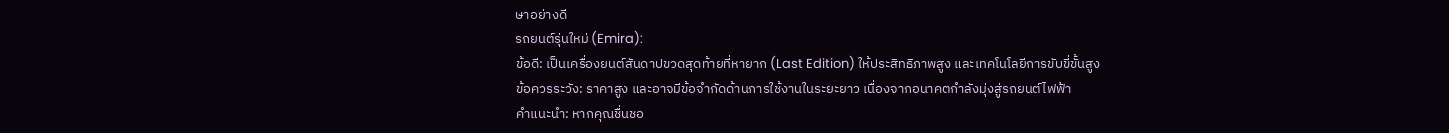ษาอย่างดี
รถยนต์รุ่นใหม่ (Emira):
ข้อดี: เป็นเครื่องยนต์สันดาปขวดสุดท้ายที่หายาก (Last Edition) ให้ประสิทธิภาพสูง และเทคโนโลยีการขับขี่ขั้นสูง
ข้อควรระวัง: ราคาสูง และอาจมีข้อจำกัดด้านการใช้งานในระยะยาว เนื่องจากอนาคตกำลังมุ่งสู่รถยนต์ไฟฟ้า
คำแนะนำ: หากคุณชื่นชอ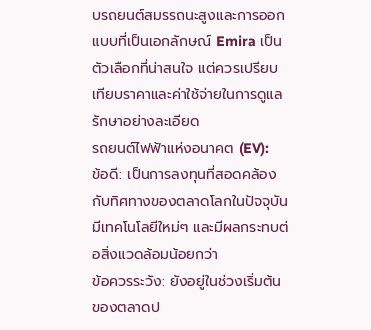บรถยนต์สมรรถนะสูงและการออกแบบที่เป็นเอกลักษณ์ Emira เป็นตัวเลือกที่น่าสนใจ แต่ควรเปรียบเทียบราคาและค่าใช้จ่ายในการดูแลรักษาอย่างละเอียด
รถยนต์ไฟฟ้าแห่งอนาคต (EV):
ข้อดี: เป็นการลงทุนที่สอดคล้องกับทิศทางของตลาดโลกในปัจจุบัน มีเทคโนโลยีใหม่ๆ และมีผลกระทบต่อสิ่งแวดล้อมน้อยกว่า
ข้อควรระวัง: ยังอยู่ในช่วงเริ่มต้นของตลาดป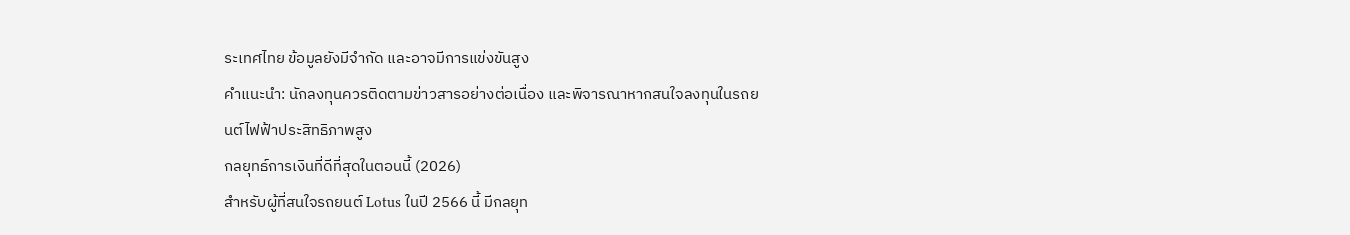ระเทศไทย ข้อมูลยังมีจำกัด และอาจมีการแข่งขันสูง
คำแนะนำ: นักลงทุนควรติดตามข่าวสารอย่างต่อเนื่อง และพิจารณาหากสนใจลงทุนในรถยนต์ไฟฟ้าประสิทธิภาพสูง
กลยุทธ์การเงินที่ดีที่สุดในตอนนี้ (2026)
สำหรับผู้ที่สนใจรถยนต์ Lotus ในปี 2566 นี้ มีกลยุท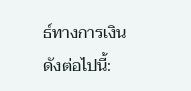ธ์ทางการเงินดังต่อไปนี้: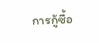การกู้ซื้อ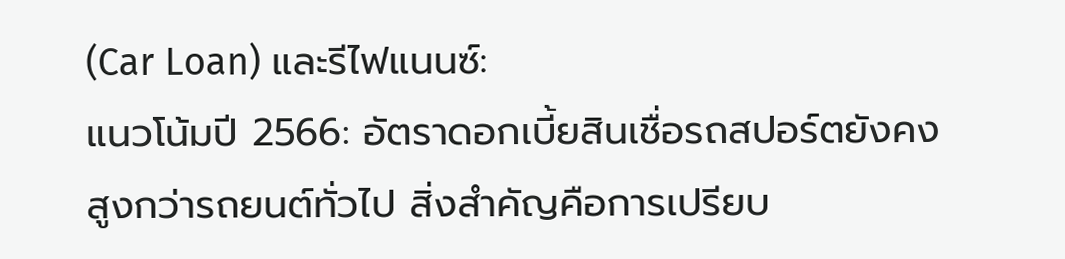(Car Loan) และรีไฟแนนซ์:
แนวโน้มปี 2566: อัตราดอกเบี้ยสินเชื่อรถสปอร์ตยังคงสูงกว่ารถยนต์ทั่วไป สิ่งสำคัญคือการเปรียบ